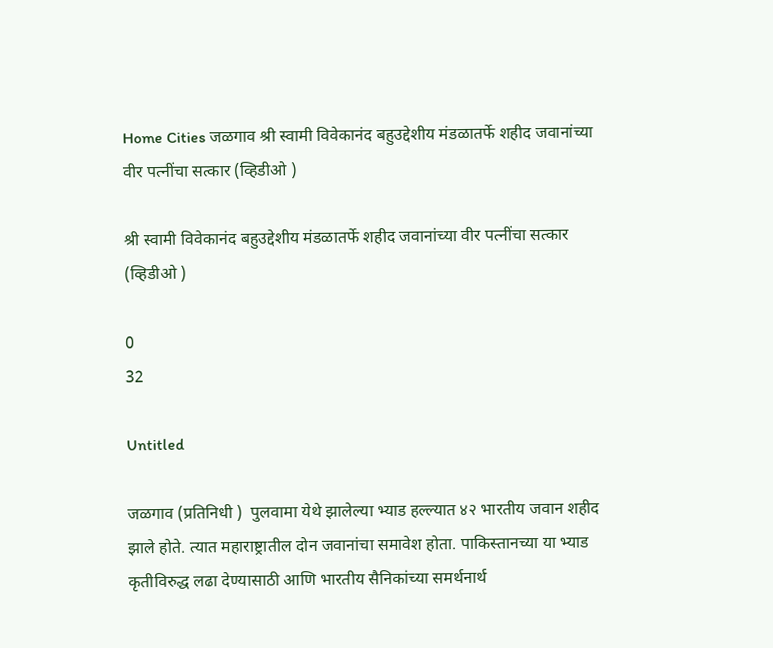Home Cities जळगाव श्री स्वामी विवेकानंद बहुउद्देशीय मंडळातर्फे शहीद जवानांच्या वीर पत्नींचा सत्कार (व्हिडीओ )

श्री स्वामी विवेकानंद बहुउद्देशीय मंडळातर्फे शहीद जवानांच्या वीर पत्नींचा सत्कार (व्हिडीओ )

0
32

Untitled

जळगाव (प्रतिनिधी )  पुलवामा येथे झालेल्या भ्याड हल्ल्यात ४२ भारतीय जवान शहीद झाले होते. त्यात महाराष्ट्रातील दोन जवानांचा समावेश होता. पाकिस्तानच्या या भ्याड कृतीविरुद्ध लढा देण्यासाठी आणि भारतीय सैनिकांच्या समर्थनार्थ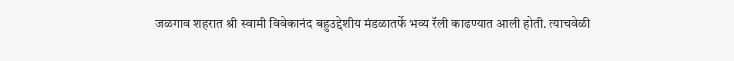जळगाव शहरात श्री स्वामी विवेकानंद बहुउद्देशीय मंडळातर्फे भव्य रॅली काढण्यात आली होती. त्याचवेळी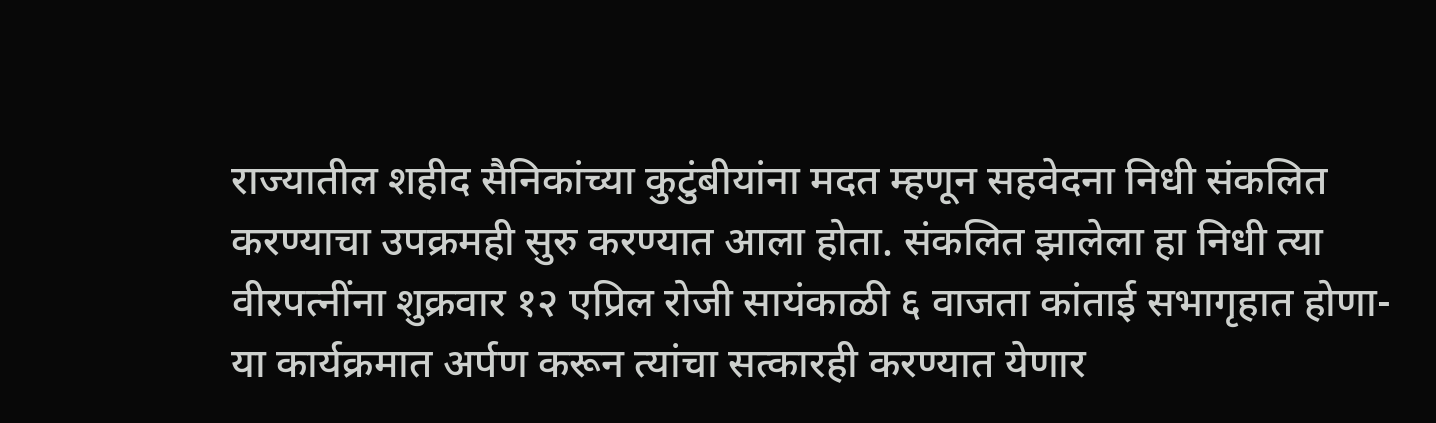राज्यातील शहीद सैनिकांच्या कुटुंबीयांना मदत म्हणून सहवेदना निधी संकलित करण्याचा उपक्रमही सुरु करण्यात आला होता. संकलित झालेला हा निधी त्या वीरपत्नींना शुक्रवार १२ एप्रिल रोजी सायंकाळी ६ वाजता कांताई सभागृहात होणा-या कार्यक्रमात अर्पण करून त्यांचा सत्कारही करण्यात येणार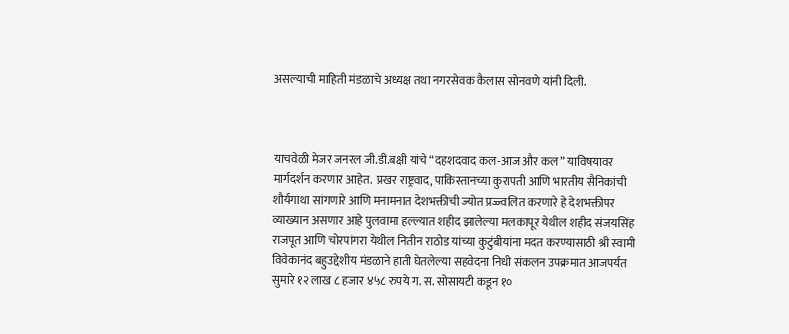असल्याची माहिती मंडळाचे अध्यक्ष तथा नगरसेवक कैलास सोनवणे यांनी दिली.



याचवेळी मेजर जनरल जी.डी.बक्षी यांचे “दहशदवाद कल-आज और कल” याविषयावर मार्गदर्शन करणार आहेत.  प्रखर राष्ट्रवाद, पाकिस्तानच्या कुरापती आणि भारतीय सैनिकांची शौर्यगाथा सांगणारे आणि मनामनात देशभक्तीची ज्योत प्रज्ज्वलित करणारे हे देशभक्तीपर व्याख्यान असणार आहे पुलवामा हल्ल्यात शहीद झालेल्या मलकापूर येथील शहीद संजयसिंह राजपूत आणि चोरपांगरा येथील नितीन राठोड यांच्या कुटुंबीयांना मदत करण्यासाठी श्री स्वामी विवेकानंद बहुउद्देशीय मंडळाने हाती घेतलेल्या सहवेदना निधी संकलन उपक्रमात आजपर्यंत सुमारे १२ लाख ८ हजार ४५८ रुपये ग. स. सोसायटी कडून १०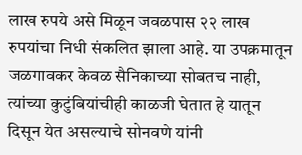लाख रुपये असे मिळून जवळपास २२ लाख रुपयांचा निधी संकलित झाला आहे. या उपक्रमातून जळगावकर केवळ सैनिकाच्या सोबतच नाही, त्यांच्या कुटुंबियांचीही काळजी घेतात हे यातून दिसून येत असल्याचे सोनवणे यांनी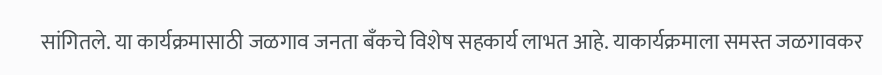सांगितले. या कार्यक्रमासाठी जळगाव जनता बँकचे विशेष सहकार्य लाभत आहे. याकार्यक्रमाला समस्त जळगावकर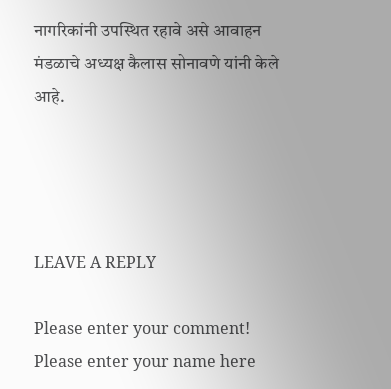नागरिकांनी उपस्थित रहावे असे आवाहन मंडळाचे अध्यक्ष कैलास सोनावणे यांनी केले आहे.




LEAVE A REPLY

Please enter your comment!
Please enter your name here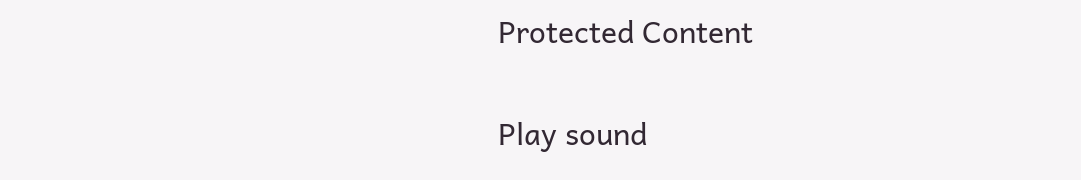Protected Content

Play sound